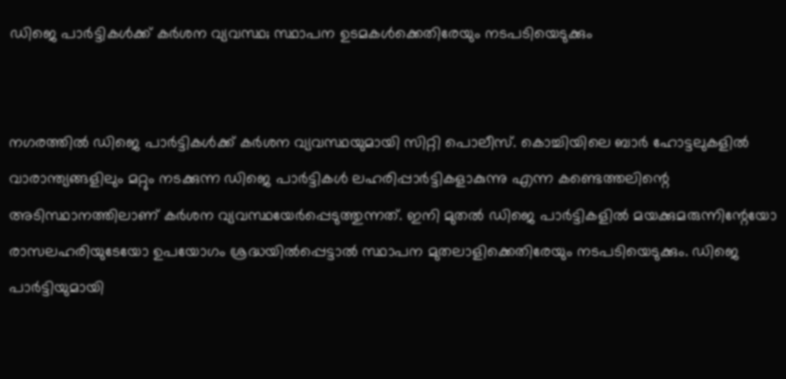ഡിജെ പാര്‍ട്ടികള്‍ക്ക് കര്‍ശന വ്യവസ്ഥ; സ്ഥാപന ഉടമകള്‍ക്കെതിരേയും നടപടിയെടുക്കും


നഗരത്തില്‍ ഡിജെ പാര്‍ട്ടികള്‍ക്ക് കര്‍ശന വ്യവസ്ഥയുമായി സിറ്റി പൊലീസ്. കൊച്ചിയിലെ ബാര്‍ ഹോട്ടലുകളില്‍ വാരാന്ത്യങ്ങളിലും മറ്റും നടക്കുന്ന ഡിജെ പാര്‍ട്ടികള്‍ ലഹരിപ്പാര്‍ട്ടികളാകുന്നു എന്ന കണ്ടെത്തലിന്റെ അടിസ്ഥാനത്തിലാണ് കര്‍ശന വ്യവസ്ഥയേര്‍പ്പെടുത്തുന്നത്. ഇനി മുതല്‍ ഡിജെ പാര്‍ട്ടികളില്‍ മയക്കുമരുന്നിന്റേയോ രാസലഹരിയുടേയോ ഉപയോഗം ശ്രദ്ധയില്‍പ്പെട്ടാല്‍ സ്ഥാപന മുതലാളിക്കെതിരേയും നടപടിയെടുക്കും. ഡിജെ പാര്‍ട്ടിയുമായി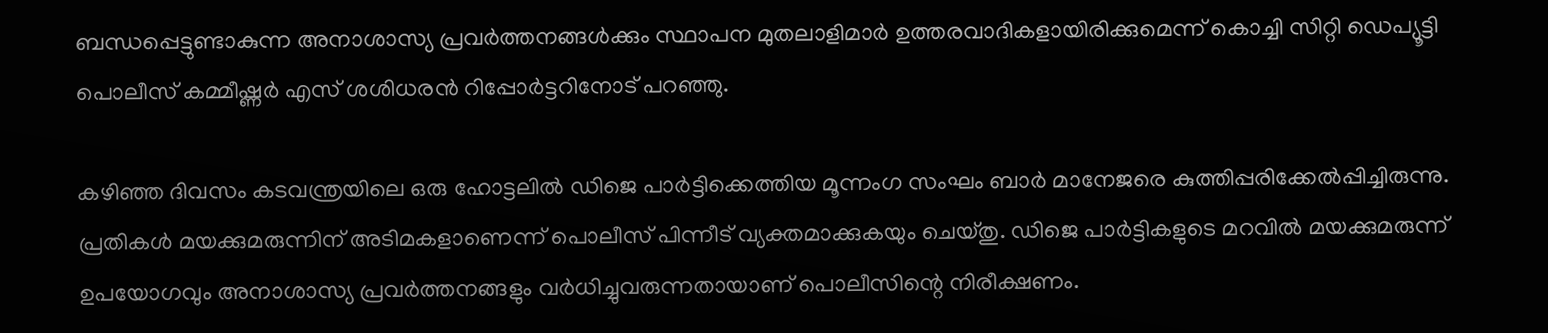ബന്ധപ്പെട്ടുണ്ടാകുന്ന അനാശാസ്യ പ്രവര്‍ത്തനങ്ങള്‍ക്കും സ്ഥാപന മുതലാളിമാർ ഉത്തരവാദികളായിരിക്കുമെന്ന് കൊച്ചി സിറ്റി ഡെപ്യൂട്ടി പൊലീസ് കമ്മീഷ്ണര്‍ എസ് ശശിധരന്‍ റിപ്പോര്‍ട്ടറിനോട് പറഞ്ഞു.

കഴിഞ്ഞ ദിവസം കടവന്ത്രയിലെ ഒരു ഹോട്ടലില്‍ ഡിജെ പാര്‍ട്ടിക്കെത്തിയ മൂന്നംഗ സംഘം ബാര്‍ മാനേജരെ കുത്തിപ്പരിക്കേല്‍പ്പിച്ചിരുന്നു. പ്രതികള്‍ മയക്കുമരുന്നിന് അടിമകളാണെന്ന് പൊലീസ് പിന്നീട് വ്യക്തമാക്കുകയും ചെയ്തു. ഡിജെ പാര്‍ട്ടികളുടെ മറവില്‍ മയക്കുമരുന്ന് ഉപയോഗവും അനാശാസ്യ പ്രവര്‍ത്തനങ്ങളും വർധിച്ചുവരുന്നതായാണ് പൊലീസിന്റെ നിരീക്ഷണം.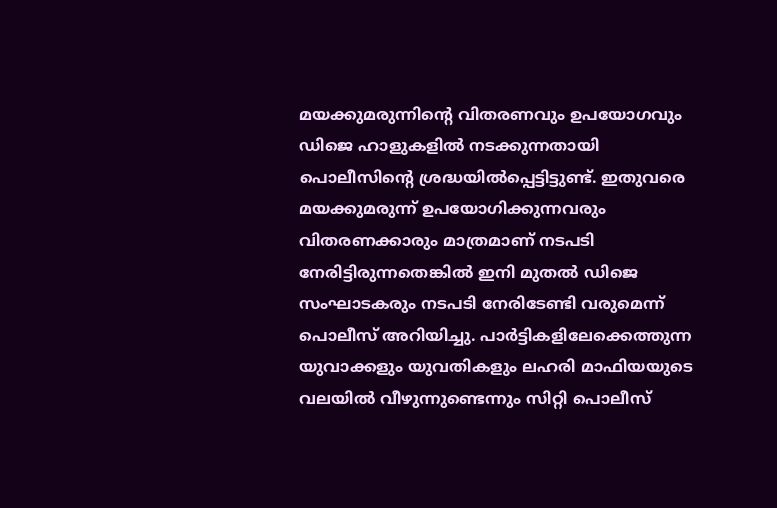മയക്കുമരുന്നിന്റെ വിതരണവും ഉപയോഗവും ഡിജെ ഹാളുകളില്‍ നടക്കുന്നതായി പൊലീസിന്റെ ശ്രദ്ധയില്‍പ്പെട്ടിട്ടുണ്ട്. ഇതുവരെ മയക്കുമരുന്ന് ഉപയോഗിക്കുന്നവരും വിതരണക്കാരും മാത്രമാണ് നടപടി നേരിട്ടിരുന്നതെങ്കില്‍ ഇനി മുതല്‍ ഡിജെ സംഘാടകരും നടപടി നേരിടേണ്ടി വരുമെന്ന് പൊലീസ് അറിയിച്ചു. പാര്‍ട്ടികളിലേക്കെത്തുന്ന യുവാക്കളും യുവതികളും ലഹരി മാഫിയയുടെ വലയിൽ വീഴുന്നുണ്ടെന്നും സിറ്റി പൊലീസ്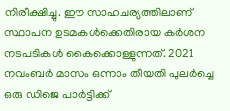നിരീക്ഷിച്ചു. ഈ സാഹചര്യത്തിലാണ് സ്ഥാപന ഉടമകള്‍ക്കെതിരായ കര്‍ശന നടപടികള്‍ കൈക്കൊള്ളുന്നത്. 2021 നവംബര്‍ മാസം ഒന്നാം തീയതി പുലര്‍ച്ചെ ഒരു ഡിജെ പാര്‍ട്ടിക്ക്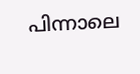പിന്നാലെ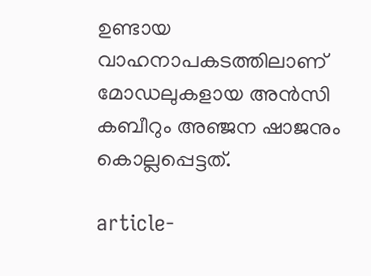ഉണ്ടായ വാഹനാപകടത്തിലാണ് മോഡലുകളായ അന്‍സി കബീറും അഞ്ജന ഷാജനും കൊല്ലപ്പെട്ടത്.

article-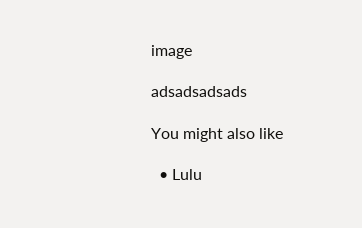image

adsadsadsads

You might also like

  • Lulu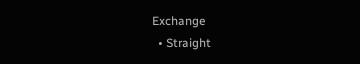Exchange
  • Straight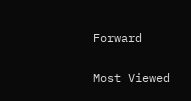Forward

Most Viewed